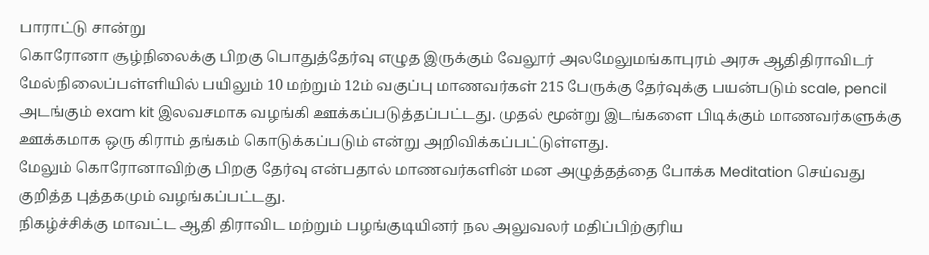பாராட்டு சான்று
கொரோனா சூழ்நிலைக்கு பிறகு பொதுத்தேர்வு எழுத இருக்கும் வேலூர் அலமேலுமங்காபுரம் அரசு ஆதிதிராவிடர் மேல்நிலைப்பள்ளியில் பயிலும் 10 மற்றும் 12ம் வகுப்பு மாணவர்கள் 215 பேருக்கு தேர்வுக்கு பயன்படும் scale, pencil அடங்கும் exam kit இலவசமாக வழங்கி ஊக்கப்படுத்தப்பட்டது. முதல் மூன்று இடங்களை பிடிக்கும் மாணவர்களுக்கு ஊக்கமாக ஒரு கிராம் தங்கம் கொடுக்கப்படும் என்று அறிவிக்கப்பட்டுள்ளது.
மேலும் கொரோனாவிற்கு பிறகு தேர்வு என்பதால் மாணவர்களின் மன அழுத்தத்தை போக்க Meditation செய்வது குறித்த புத்தகமும் வழங்கப்பட்டது.
நிகழ்ச்சிக்கு மாவட்ட ஆதி திராவிட மற்றும் பழங்குடியினர் நல அலுவலர் மதிப்பிற்குரிய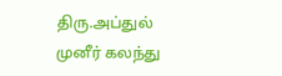திரு.அப்துல் முனீர் கலந்து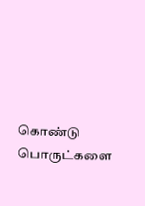கொண்டு பொருட்களை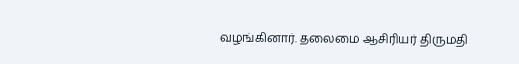வழங்கினார். தலைமை ஆசிரியர் திருமதி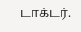டாக்டர்.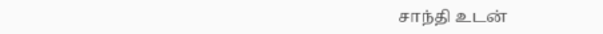சாந்தி உடன்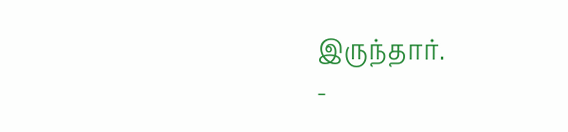இருந்தார்.
-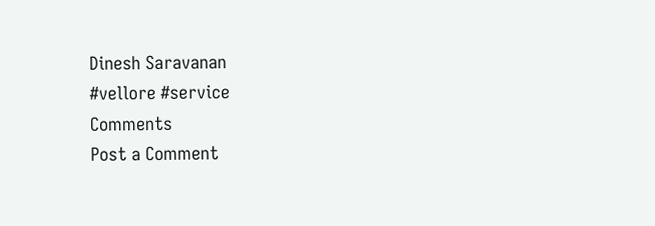Dinesh Saravanan
#vellore #service
Comments
Post a Comment